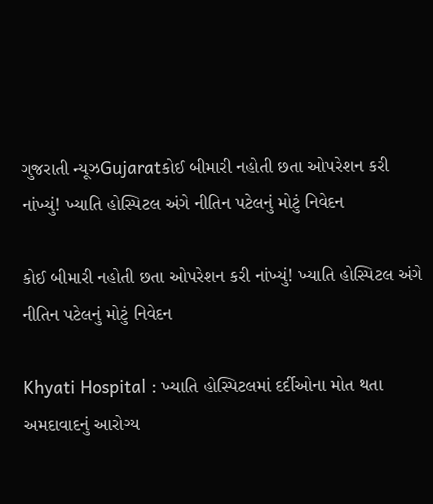ગુજરાતી ન્યૂઝGujaratકોઈ બીમારી નહોતી છતા ઓપરેશન કરી નાંખ્યું! ખ્યાતિ હોસ્પિટલ અંગે નીતિન પટેલનું મોટું નિવેદન

કોઈ બીમારી નહોતી છતા ઓપરેશન કરી નાંખ્યું! ખ્યાતિ હોસ્પિટલ અંગે નીતિન પટેલનું મોટું નિવેદન

Khyati Hospital : ખ્યાતિ હોસ્પિટલમાં દર્દીઓના મોત થતા અમદાવાદનું આરોગ્ય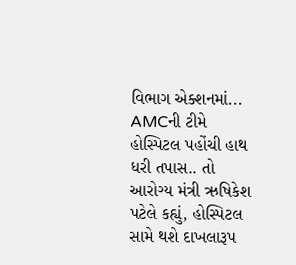વિભાગ એક્શનમાં... AMCની ટીમે હોસ્પિટલ પહોંચી હાથ ધરી તપાસ.. તો આરોગ્ય મંત્રી ઋષિકેશ પટેલે કહ્યું, હોસ્પિટલ સામે થશે દાખલારૂપ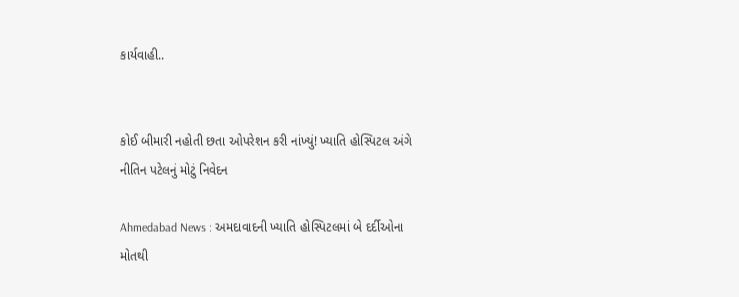કાર્યવાહી..


કોઈ બીમારી નહોતી છતા ઓપરેશન કરી નાંખ્યું! ખ્યાતિ હોસ્પિટલ અંગે નીતિન પટેલનું મોટું નિવેદન

Ahmedabad News : અમદાવાદની ખ્યાતિ હોસ્પિટલમાં બે દર્દીઓના મોતથી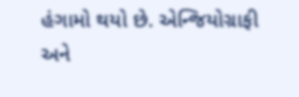હંગામો થયો છે. એન્જિયોગ્રાફી અને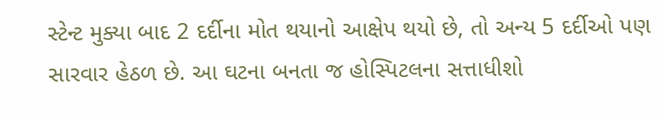સ્ટેન્ટ મુક્યા બાદ 2 દર્દીના મોત થયાનો આક્ષેપ થયો છે, તો અન્ય 5 દર્દીઓ પણ સારવાર હેઠળ છે. આ ઘટના બનતા જ હોસ્પિટલના સત્તાધીશો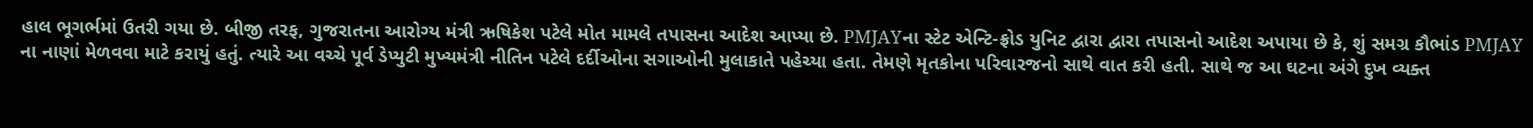હાલ ભૂગર્ભમાં ઉતરી ગયા છે. બીજી તરફ, ગુજરાતના આરોગ્ય મંત્રી ઋષિકેશ પટેલે મોત મામલે તપાસના આદેશ આપ્યા છે. PMJAYના સ્ટેટ એન્ટિ-ફ્રોડ યુનિટ દ્વારા દ્વારા તપાસનો આદેશ અપાયા છે કે, શું સમગ્ર કૌભાંડ PMJAY ના નાણાં મેળવવા માટે કરાયું હતું. ત્યારે આ વચ્ચે પૂર્વ ડેપ્યુટી મુખ્યમંત્રી નીતિન પટેલે દર્દીઓના સગાઓની મુલાકાતે પહેચ્યા હતા. તેમણે મૃતકોના પરિવારજનો સાથે વાત કરી હતી. સાથે જ આ ઘટના અંગે દુખ વ્યક્ત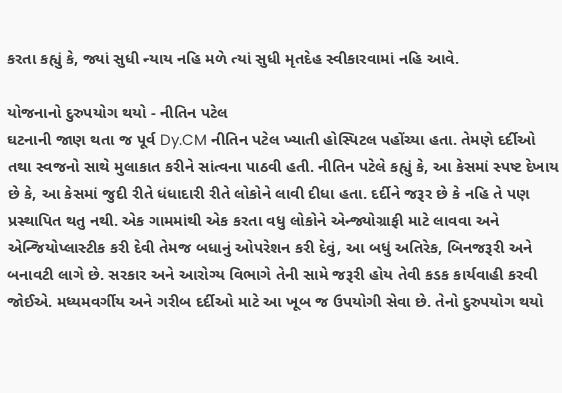કરતા કહ્યું કે, જ્યાં સુધી ન્યાય નહિ મળે ત્યાં સુધી મૃતદેહ સ્વીકારવામાં નહિ આવે.

યોજનાનો દુરુપયોગ થયો - નીતિન પટેલ
ઘટનાની જાણ થતા જ પૂર્વ Dy.CM નીતિન પટેલ ખ્યાતી હોસ્પિટલ પહોંચ્યા હતા. તેમણે દર્દીઓ તથા સ્વજનો સાથે મુલાકાત કરીને સાંત્વના પાઠવી હતી. નીતિન પટેલે કહ્યું કે, આ કેસમાં સ્પષ્ટ દેખાય છે કે, આ કેસમાં જુદી રીતે ધંધાદારી રીતે લોકોને લાવી દીધા હતા. દર્દીને જરૂર છે કે નહિ તે પણ પ્રસ્થાપિત થતુ નથી. એક ગામમાંથી એક કરતા વધુ લોકોને એન્જ્યોગ્રાફી માટે લાવવા અને એન્જિયોપ્લાસ્ટીક કરી દેવી તેમજ બધાનું ઓપરેશન કરી દેવું, આ બધું અતિરેક, બિનજરૂરી અને બનાવટી લાગે છે. સરકાર અને આરોગ્ય વિભાગે તેની સામે જરૂરી હોય તેવી કડક કાર્યવાહી કરવી જોઈએ. મધ્યમવર્ગીય અને ગરીબ દર્દીઓ માટે આ ખૂબ જ ઉપયોગી સેવા છે. તેનો દુરુપયોગ થયો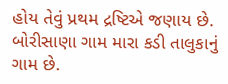હોય તેવું પ્રથમ દ્રષ્ટિએ જણાય છે. બોરીસાણા ગામ મારા કડી તાલુકાનું ગામ છે.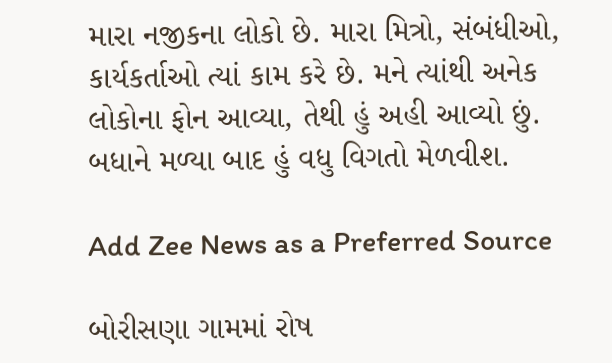મારા નજીકના લોકો છે. મારા મિત્રો, સંબંધીઓ, કાર્યકર્તાઓ ત્યાં કામ કરે છે. મને ત્યાંથી અનેક લોકોના ફોન આવ્યા, તેથી હું અહી આવ્યો છું. બધાને મળ્યા બાદ હું વધુ વિગતો મેળવીશ.

Add Zee News as a Preferred Source

બોરીસણા ગામમાં રોષ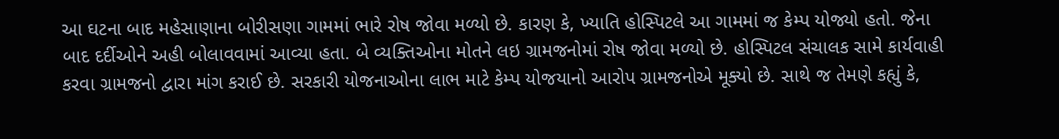આ ઘટના બાદ મહેસાણાના બોરીસણા ગામમાં ભારે રોષ જોવા મળ્યો છે. કારણ કે, ખ્યાતિ હોસ્પિટલે આ ગામમાં જ કેમ્પ યોજ્યો હતો. જેના બાદ દર્દીઓને અહી બોલાવવામાં આવ્યા હતા. બે વ્યક્તિઓના મોતને લઇ ગ્રામજનોમાં રોષ જોવા મળ્યો છે. હોસ્પિટલ સંચાલક સામે કાર્યવાહી કરવા ગ્રામજનો દ્વારા માંગ કરાઈ છે. સરકારી યોજનાઓના લાભ માટે કેમ્પ યોજયાનો આરોપ ગ્રામજનોએ મૂક્યો છે. સાથે જ તેમણે કહ્યું કે,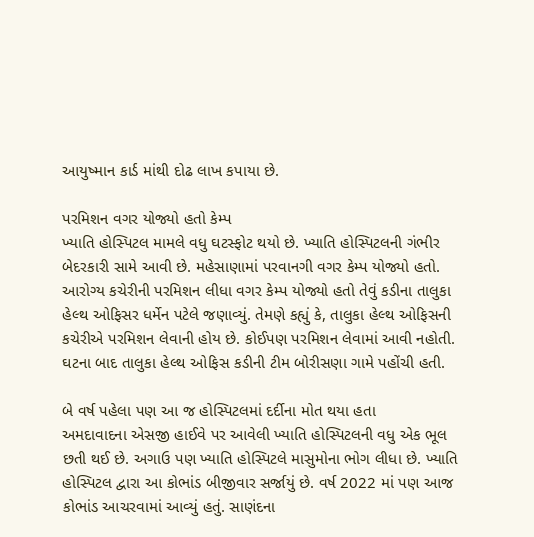આયુષ્માન કાર્ડ માંથી દોઢ લાખ કપાયા છે.

પરમિશન વગર યોજ્યો હતો કેમ્પ
ખ્યાતિ હોસ્પિટલ મામલે વધુ ઘટસ્ફોટ થયો છે. ખ્યાતિ હોસ્પિટલની ગંભીર બેદરકારી સામે આવી છે. મહેસાણામાં પરવાનગી વગર કેમ્પ યોજ્યો હતો. આરોગ્ય કચેરીની પરમિશન લીધા વગર કેમ્પ યોજ્યો હતો તેવું કડીના તાલુકા હેલ્થ ઓફિસર ધર્મેન પટેલે જણાવ્યું. તેમણે કહ્યું કે, તાલુકા હેલ્થ ઓફિસની કચેરીએ પરમિશન લેવાની હોય છે. કોઈપણ પરમિશન લેવામાં આવી નહોતી. ઘટના બાદ તાલુકા હેલ્થ ઓફિસ કડીની ટીમ બોરીસણા ગામે પહોંચી હતી.

બે વર્ષ પહેલા પણ આ જ હોસ્પિટલમાં દર્દીના મોત થયા હતા
અમદાવાદના એસજી હાઈવે પર આવેલી ખ્યાતિ હોસ્પિટલની વધુ એક ભૂલ છતી થઈ છે. અગાઉ પણ ખ્યાતિ હોસ્પિટલે માસુમોના ભોગ લીધા છે. ખ્યાતિ હોસ્પિટલ દ્વારા આ કોભાંડ બીજીવાર સર્જાયું છે. વર્ષ 2022 માં પણ આજ કોભાંડ આચરવામાં આવ્યું હતું. સાણંદના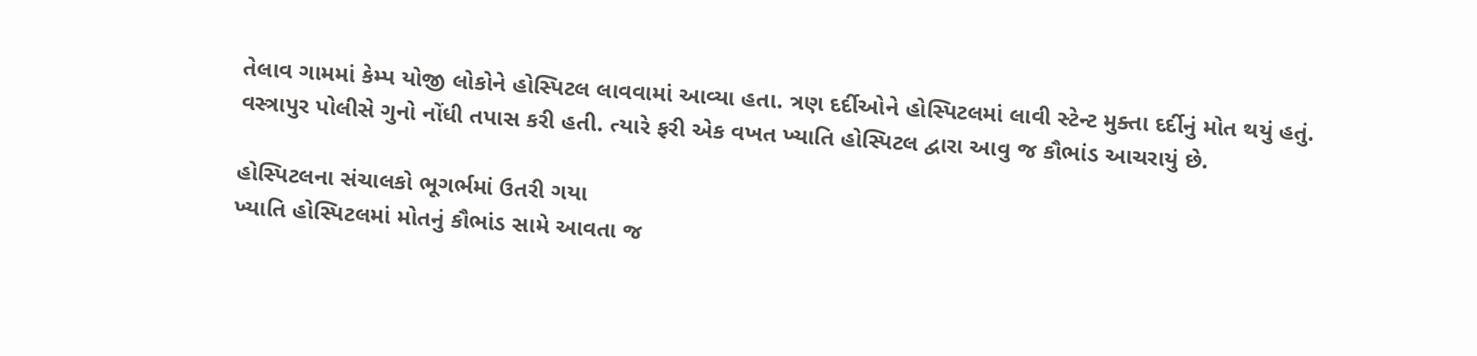તેલાવ ગામમાં કેમ્પ યોજી લોકોને હોસ્પિટલ લાવવામાં આવ્યા હતા. ત્રણ દર્દીઓને હોસ્પિટલમાં લાવી સ્ટેન્ટ મુક્તા દર્દીનું મોત થયું હતું. વસ્ત્રાપુર પોલીસે ગુનો નોંધી તપાસ કરી હતી. ત્યારે ફરી એક વખત ખ્યાતિ હોસ્પિટલ દ્વારા આવુ જ કૌભાંડ આચરાયું છે.

હોસ્પિટલના સંચાલકો ભૂગર્ભમાં ઉતરી ગયા
ખ્યાતિ હોસ્પિટલમાં મોતનું કૌભાંડ સામે આવતા જ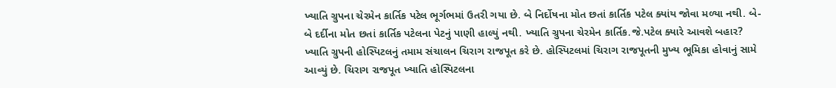ખ્યાતિ ગ્રુપના ચેરમેન કાર્તિક પટેલ ભૂર્ગભમાં ઉતરી ગયા છે. બે નિર્દોષના મોત છતાં કાર્તિક પટેલ ક્યાંય જોવા મળ્યા નથી. બે-બે દર્દીના મોત છતાં કાર્તિક પટેલના પેટનું પાણી હાલ્યું નથી. ખ્યાતિ ગ્રુપના ચેરમેન કાર્તિક.જે.પટેલ ક્યારે આવશે બહાર? ખ્યાતિ ગ્રુપની હોસ્પિટલનું તમામ સંચાલન ચિરાગ રાજપૂત કરે છે. હોસ્પિટલમાં ચિરાગ રાજપૂતની મુખ્ય ભૂમિકા હોવાનું સામે આવ્યું છે. ચિરાગ રાજપૂત ખ્યાતિ હોસ્પિટલના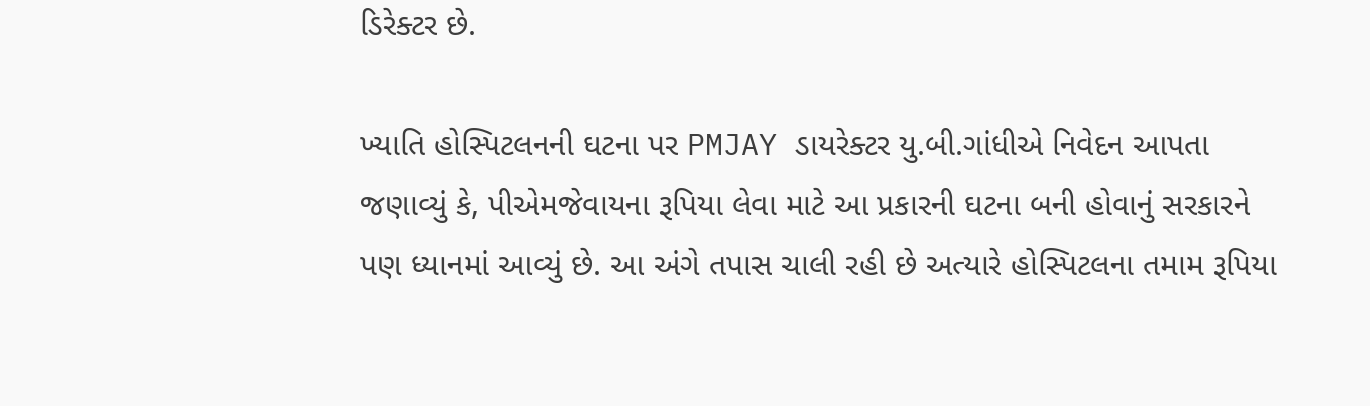ડિરેક્ટર છે.

ખ્યાતિ હોસ્પિટલનની ઘટના પર PMJAY ડાયરેક્ટર યુ.બી.ગાંધીએ નિવેદન આપતા જણાવ્યું કે, પીએમજેવાયના રૂપિયા લેવા માટે આ પ્રકારની ઘટના બની હોવાનું સરકારને પણ ધ્યાનમાં આવ્યું છે. આ અંગે તપાસ ચાલી રહી છે અત્યારે હોસ્પિટલના તમામ રૂપિયા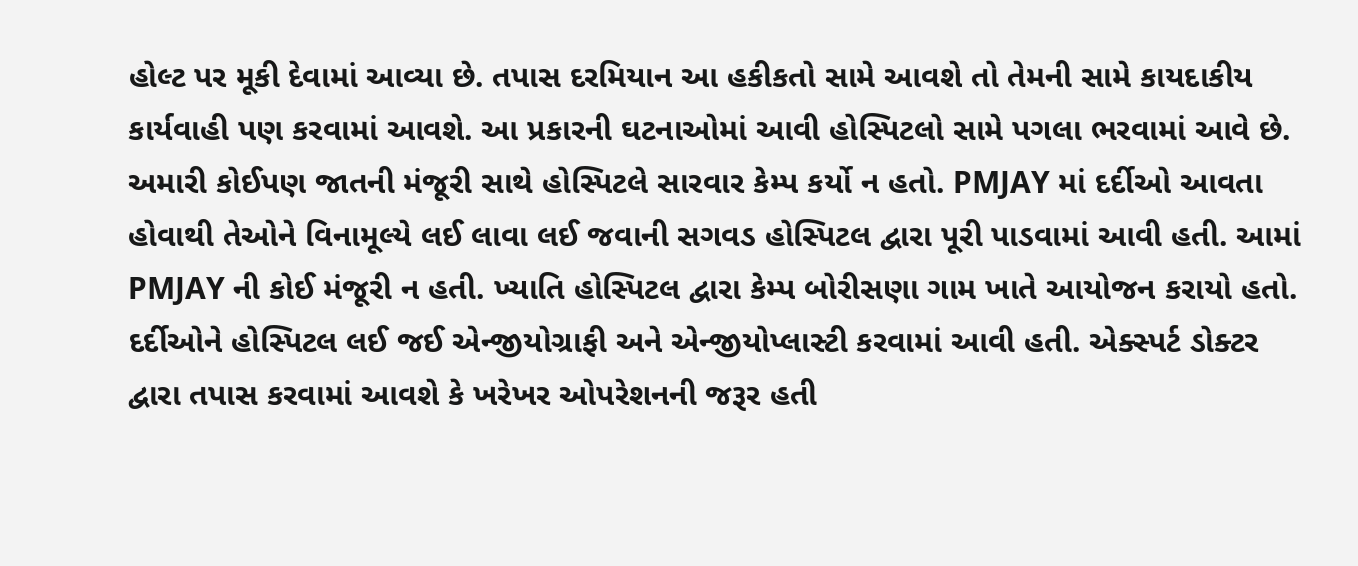હોલ્ટ પર મૂકી દેવામાં આવ્યા છે. તપાસ દરમિયાન આ હકીકતો સામે આવશે તો તેમની સામે કાયદાકીય કાર્યવાહી પણ કરવામાં આવશે. આ પ્રકારની ઘટનાઓમાં આવી હોસ્પિટલો સામે પગલા ભરવામાં આવે છે. અમારી કોઈપણ જાતની મંજૂરી સાથે હોસ્પિટલે સારવાર કેમ્પ કર્યો ન હતો. PMJAY માં દર્દીઓ આવતા હોવાથી તેઓને વિનામૂલ્યે લઈ લાવા લઈ જવાની સગવડ હોસ્પિટલ દ્વારા પૂરી પાડવામાં આવી હતી. આમાં PMJAY ની કોઈ મંજૂરી ન હતી. ખ્યાતિ હોસ્પિટલ દ્વારા કેમ્પ બોરીસણા ગામ ખાતે આયોજન કરાયો હતો. દર્દીઓને હોસ્પિટલ લઈ જઈ એન્જીયોગ્રાફી અને એન્જીયોપ્લાસ્ટી કરવામાં આવી હતી. એક્સ્પર્ટ ડોક્ટર દ્વારા તપાસ કરવામાં આવશે કે ખરેખર ઓપરેશનની જરૂર હતી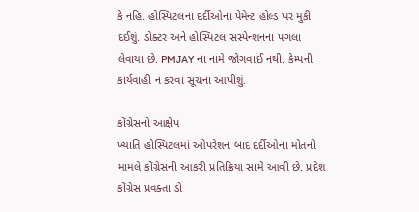કે નહિ. હોસ્પિટલના દર્દીઓના પેમેન્ટ હોલ્ડ પર મુકી દઈશું. ડોક્ટર અને હોસ્પિટલ સસ્પેન્શનના પગલા લેવાયા છે. PMJAY ના નામે જોગવાઈ નથી. કેમ્પની કાર્યવાહી ન કરવા સૂચના આપીશું.

કોંગ્રેસનો આક્ષેપ
ખ્યાતિ હોસ્પિટલમાં ઓપરેશન બાદ દર્દીઓના મોતનો મામલે કોંગ્રેસની આકરી પ્રતિક્રિયા સામે આવી છે. પ્રદેશ કોંગ્રેસ પ્રવક્તા ડો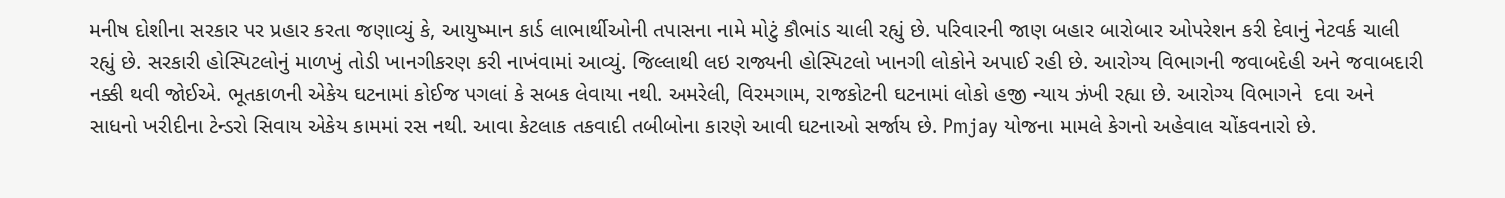મનીષ દોશીના સરકાર પર પ્રહાર કરતા જણાવ્યું કે, આયુષ્માન કાર્ડ લાભાર્થીઓની તપાસના નામે મોટું કૌભાંડ ચાલી રહ્યું છે. પરિવારની જાણ બહાર બારોબાર ઓપરેશન કરી દેવાનું નેટવર્ક ચાલી રહ્યું છે. સરકારી હોસ્પિટલોનું માળખું તોડી ખાનગીકરણ કરી નાખંવામાં આવ્યું. જિલ્લાથી લઇ રાજ્યની હોસ્પિટલો ખાનગી લોકોને અપાઈ રહી છે. આરોગ્ય વિભાગની જવાબદેહી અને જવાબદારી નક્કી થવી જોઈએ. ભૂતકાળની એકેય ઘટનામાં કોઈજ પગલાં કે સબક લેવાયા નથી. અમરેલી, વિરમગામ, રાજકોટની ઘટનામાં લોકો હજી ન્યાય ઝંખી રહ્યા છે. આરોગ્ય વિભાગને  દવા અને સાધનો ખરીદીના ટેન્ડરો સિવાય એકેય કામમાં રસ નથી. આવા કેટલાક તકવાદી તબીબોના કારણે આવી ઘટનાઓ સર્જાય છે. Pmjay યોજના મામલે કેગનો અહેવાલ ચોંકવનારો છે.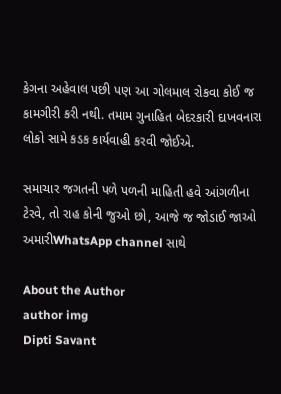કેગના અહેવાલ પછી પણ આ ગોલમાલ રોકવા કોઈ જ કામગીરી કરી નથી. તમામ ગુનાહિત બેદરકારી દાખવનારા લોકો સામે કડક કાર્યવાહી કરવી જોઈએ.

સમાચાર જગતની પળે પળની માહિતી હવે આંગળીના ટેરવે, તો રાહ કોની જુઓ છો, આજે જ જોડાઈ જાઓ અમારીWhatsApp channel સાથે

About the Author
author img
Dipti Savant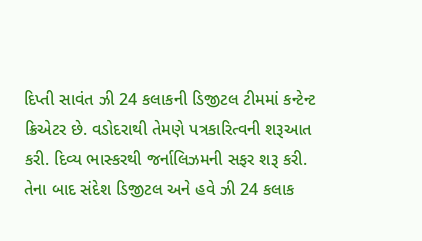દિપ્તી સાવંત ઝી 24 કલાકની ડિજીટલ ટીમમાં કન્ટેન્ટ ક્રિએટર છે. વડોદરાથી તેમણે પત્રકારિત્વની શરૂઆત કરી. દિવ્ય ભાસ્કરથી જર્નાલિઝમની સફર શરૂ કરી. તેના બાદ સંદેશ ડિજીટલ અને હવે ઝી 24 કલાક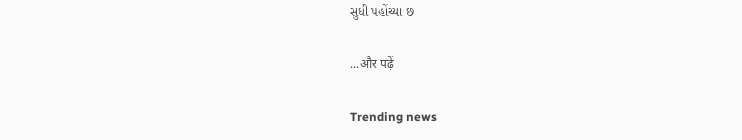સુધી પહોંચ્યા છ

...और पढ़ें

Trending news